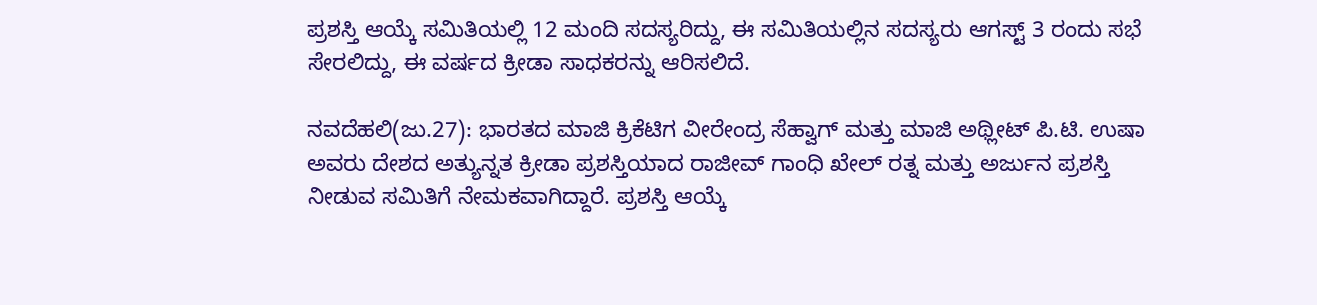ಪ್ರಶಸ್ತಿ ಆಯ್ಕೆ ಸಮಿತಿಯಲ್ಲಿ 12 ಮಂದಿ ಸದಸ್ಯರಿದ್ದು, ಈ ಸಮಿತಿಯಲ್ಲಿನ ಸದಸ್ಯರು ಆಗಸ್ಟ್ 3 ರಂದು ಸಭೆ ಸೇರಲಿದ್ದು, ಈ ವರ್ಷದ ಕ್ರೀಡಾ ಸಾಧಕರನ್ನು ಆರಿಸಲಿದೆ.

ನವದೆಹಲಿ(ಜು.27): ಭಾರತದ ಮಾಜಿ ಕ್ರಿಕೆಟಿಗ ವೀರೇಂದ್ರ ಸೆಹ್ವಾಗ್ ಮತ್ತು ಮಾಜಿ ಅಥ್ಲೀಟ್ ಪಿ.ಟಿ. ಉಷಾ ಅವರು ದೇಶದ ಅತ್ಯುನ್ನತ ಕ್ರೀಡಾ ಪ್ರಶಸ್ತಿಯಾದ ರಾಜೀವ್ ಗಾಂಧಿ ಖೇಲ್ ರತ್ನ ಮತ್ತು ಅರ್ಜುನ ಪ್ರಶಸ್ತಿ ನೀಡುವ ಸಮಿತಿಗೆ ನೇಮಕವಾಗಿದ್ದಾರೆ. ಪ್ರಶಸ್ತಿ ಆಯ್ಕೆ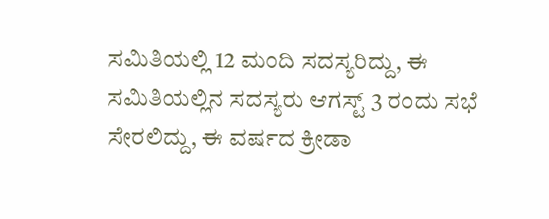ಸಮಿತಿಯಲ್ಲಿ 12 ಮಂದಿ ಸದಸ್ಯರಿದ್ದು, ಈ ಸಮಿತಿಯಲ್ಲಿನ ಸದಸ್ಯರು ಆಗಸ್ಟ್ 3 ರಂದು ಸಭೆ ಸೇರಲಿದ್ದು, ಈ ವರ್ಷದ ಕ್ರೀಡಾ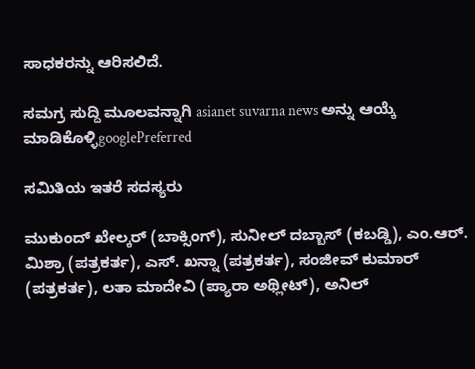ಸಾಧಕರನ್ನು ಆರಿಸಲಿದೆ.

ಸಮಗ್ರ ಸುದ್ದಿ ಮೂಲವನ್ನಾಗಿ asianet suvarna news ಅನ್ನು ಆಯ್ಕೆ ಮಾಡಿಕೊಳ್ಳಿgooglePreferred

ಸಮಿತಿಯ ಇತರೆ ಸದಸ್ಯರು

ಮುಕುಂದ್ ಖೇಲ್ಕರ್ (ಬಾಕ್ಸಿಂಗ್), ಸುನೀಲ್ ದಬ್ಬಾಸ್ (ಕಬಡ್ಡಿ), ಎಂ.ಆರ್. ಮಿಶ್ರಾ (ಪತ್ರಕರ್ತ), ಎಸ್. ಖನ್ನಾ (ಪತ್ರಕರ್ತ), ಸಂಜೀವ್ ಕುಮಾರ್ (ಪತ್ರಕರ್ತ), ಲತಾ ಮಾದೇವಿ (ಪ್ಯಾರಾ ಅಥ್ಲೀಟ್), ಅನಿಲ್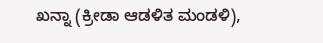ಖನ್ನಾ (ಕ್ರೀಡಾ ಆಡಳಿತ ಮಂಡಳಿ),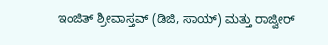ಇಂಜಿತ್ ಶ್ರೀವಾಸ್ತವ್ (ಡಿಜಿ, ಸಾಯ್) ಮತ್ತು ರಾಜ್ವೀರ್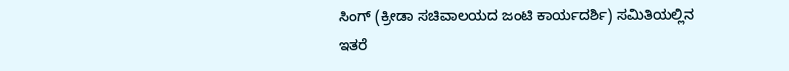ಸಿಂಗ್ (ಕ್ರೀಡಾ ಸಚಿವಾಲಯದ ಜಂಟಿ ಕಾರ್ಯದರ್ಶಿ) ಸಮಿತಿಯಲ್ಲಿನ ಇತರೆ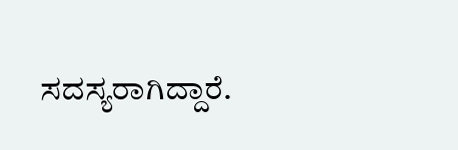ಸದಸ್ಯರಾಗಿದ್ದಾರೆ.